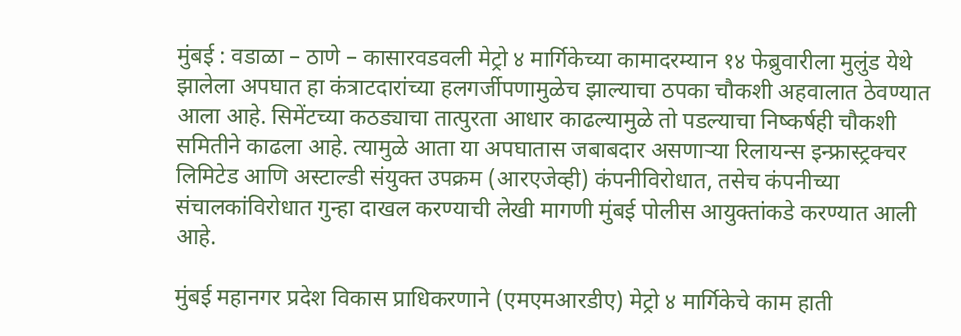मुंबई : वडाळा – ठाणे – कासारवडवली मेट्रो ४ मार्गिकेच्या कामादरम्यान १४ फेब्रुवारीला मुलुंड येथे झालेला अपघात हा कंत्राटदारांच्या हलगर्जीपणामुळेच झाल्याचा ठपका चौकशी अहवालात ठेवण्यात आला आहे. सिमेंटच्या कठड्याचा तात्पुरता आधार काढल्यामुळे तो पडल्याचा निष्कर्षही चौकशी समितीने काढला आहे. त्यामुळे आता या अपघातास जबाबदार असणाऱ्या रिलायन्स इन्फ्रास्ट्रक्चर लिमिटेड आणि अस्टाल्डी संयुक्त उपक्रम (आरएजेव्ही) कंपनीविरोधात, तसेच कंपनीच्या संचालकांविरोधात गुन्हा दाखल करण्याची लेखी मागणी मुंबई पोलीस आयुक्तांकडे करण्यात आली आहे.

मुंबई महानगर प्रदेश विकास प्राधिकरणाने (एमएमआरडीए) मेट्रो ४ मार्गिकेचे काम हाती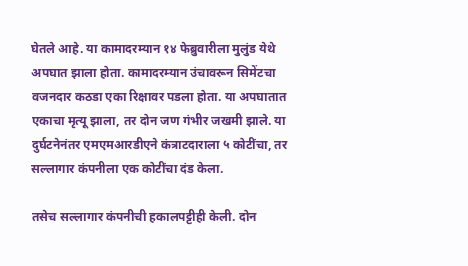घेतले आहे. या कामादरम्यान १४ फेब्रुवारीला मुलुंड येथे अपघात झाला होता. कामादरम्यान उंचावरून सिमेंटचा वजनदार कठडा एका रिक्षावर पडला होता. या अपघातात एकाचा मृत्यू झाला, तर दोन जण गंभीर जखमी झाले. या दुर्घटनेनंतर एमएमआरडीएने कंत्राटदाराला ५ कोटींचा, तर सल्लागार कंपनीला एक कोटींचा दंड केला.

तसेच सल्लागार कंपनीची हकालपट्टीही केली. दोन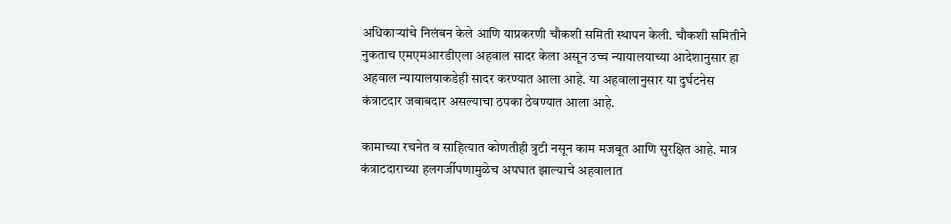अधिकाऱ्यांचे निलंबन केले आणि याप्रकरणी चौकशी समिती स्थापन केली. चौकशी समितीने नुकताच एमएमआरडीएला अहवाल सादर केला असून उच्च न्यायालयाच्या आदेशानुसार हा अहवाल न्यायालयाकडेही सादर करण्यात आला आहे. या अहवालानुसार या दुर्घटनेस कंत्राटदार जबाबदार असल्याचा ठपका ठेवण्यात आला आहे.

कामाच्या रचनेत व साहित्यात कोणतीही त्रुटी नसून काम मजबूत आणि सुरक्षित आहे. मात्र कंत्राटदाराच्या हलगर्जीपणामुळेच अपघात झाल्याचे अहवालात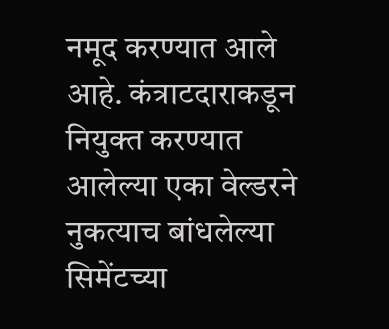नमूद करण्यात आले आहे. कंत्राटदाराकडून नियुक्त करण्यात आलेल्या एका वेल्डरने नुकत्याच बांधलेल्या सिमेंटच्या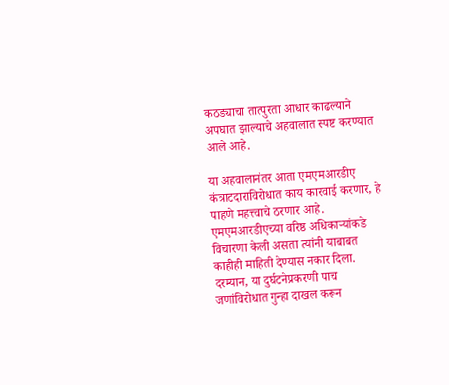कठड्याचा तात्पुरता आधार काढल्याने अपघात झाल्याचे अहवालात स्पष्ट करण्यात आले आहे.

या अहवालानंतर आता एमएमआरडीए कंत्राटदाराविरोधात काय कारवाई करणार, हे पाहणे महत्त्वाचे ठरणार आहे. एमएमआरडीएच्या वरिष्ठ अधिकाऱ्यांकडे विचारणा केली असता त्यांनी याबाबत काहीही माहिती देण्यास नकार दिला. दरम्यान, या दुर्घटनेप्रकरणी पाच जणांविरोधात गुन्हा दाखल करून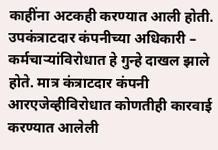काहींना अटकही करण्यात आली होती. उपकंत्राटदार कंपनीच्या अधिकारी – कर्मचाऱ्यांविरोधात हे गुन्हे दाखल झाले होते. मात्र कंत्राटदार कंपनी आरएजेव्हीविरोधात कोणतीही कारवाई करण्यात आलेली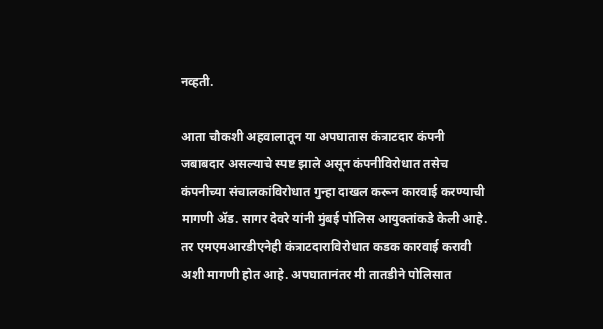नव्हती.

आता चौकशी अहवालातून या अपघातास कंत्राटदार कंपनी जबाबदार असल्याचे स्पष्ट झाले असून कंपनीविरोधात तसेच कंपनीच्या संचालकांविरोधात गुन्हा दाखल करून कारवाई करण्याची मागणी ॲड. सागर देवरे यांनी मुंबई पोलिस आयुक्तांकडे केली आहे. तर एमएमआरडीएनेही कंत्राटदाराविरोधात कडक कारवाई करावी अशी मागणी होत आहे. अपघातानंतर मी तातडीने पोलिसात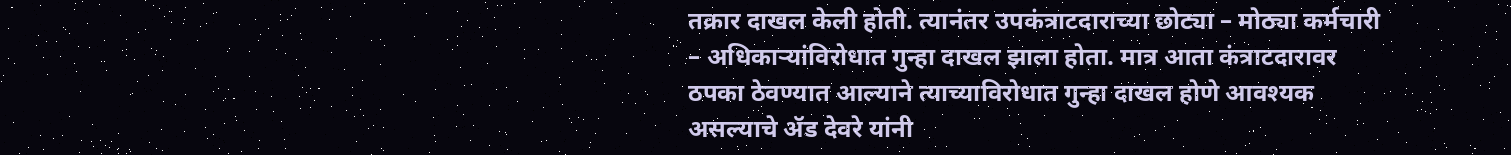तक्रार दाखल केली होती. त्यानंतर उपकंत्राटदाराच्या छोट्या – मोठ्या कर्मचारी – अधिकाऱ्यांविरोधात गुन्हा दाखल झाला होता. मात्र आता कंत्राटदारावर ठपका ठेवण्यात आल्याने त्याच्याविरोधात गुन्हा दाखल होणे आवश्यक असल्याचे ॲड देवरे यांनी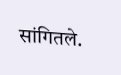सांगितले.